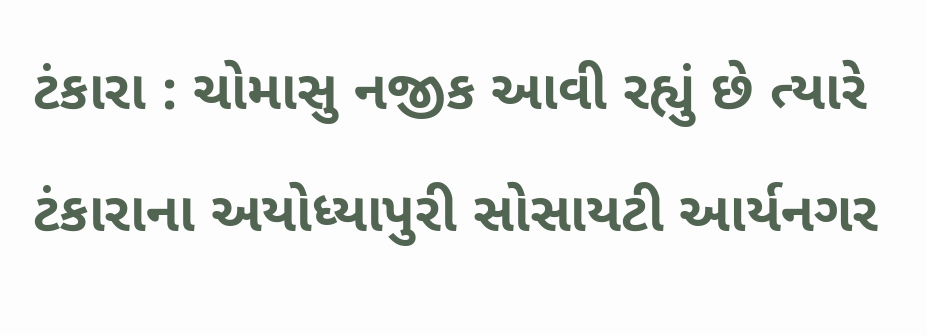ટંકારા : ચોમાસુ નજીક આવી રહ્યું છે ત્યારે ટંકારાના અયોધ્યાપુરી સોસાયટી આર્યનગર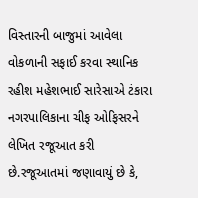વિસ્તારની બાજુમાં આવેલા વોકળાની સફાઈ કરવા સ્થાનિક રહીશ મહેશભાઈ સારેસાએ ટંકારા નગરપાલિકાના ચીફ ઓફિસરને લેખિત રજૂઆત કરી છે.રજૂઆતમાં જણાવાયું છે કે,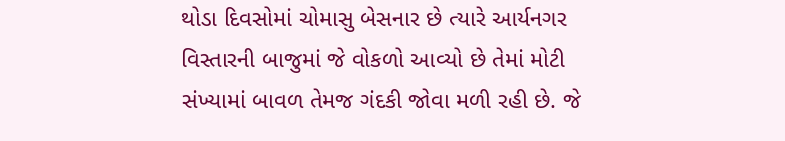થોડા દિવસોમાં ચોમાસુ બેસનાર છે ત્યારે આર્યનગર વિસ્તારની બાજુમાં જે વોકળો આવ્યો છે તેમાં મોટી સંખ્યામાં બાવળ તેમજ ગંદકી જોવા મળી રહી છે. જે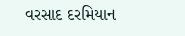વરસાદ દરમિયાન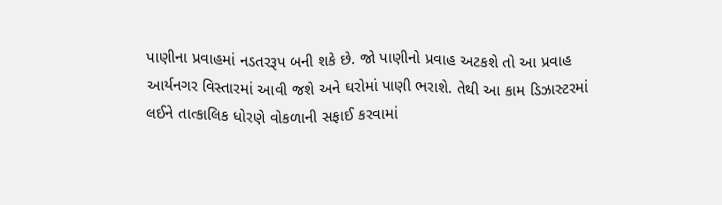પાણીના પ્રવાહમાં નડતરરૂપ બની શકે છે. જો પાણીનો પ્રવાહ અટકશે તો આ પ્રવાહ આર્યનગર વિસ્તારમાં આવી જશે અને ઘરોમાં પાણી ભરાશે. તેથી આ કામ ડિઝાસ્ટરમાં લઈને તાત્કાલિક ધોરણે વોકળાની સફાઈ કરવામાં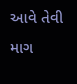આવે તેવી માગ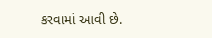કરવામાં આવી છે.